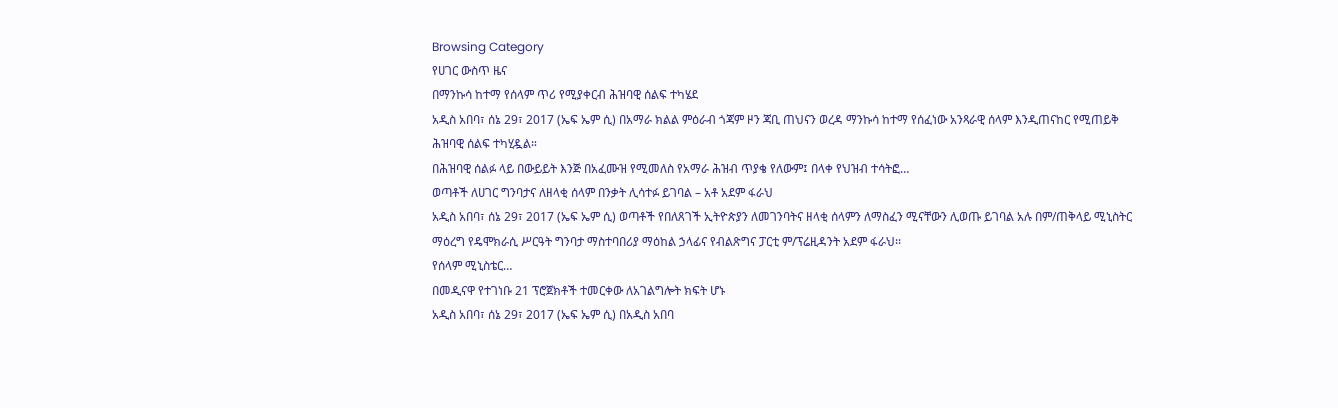Browsing Category
የሀገር ውስጥ ዜና
በማንኩሳ ከተማ የሰላም ጥሪ የሚያቀርብ ሕዝባዊ ሰልፍ ተካሄደ
አዲስ አበባ፣ ሰኔ 29፣ 2017 (ኤፍ ኤም ሲ) በአማራ ክልል ምዕራብ ጎጃም ዞን ጃቢ ጠህናን ወረዳ ማንኩሳ ከተማ የሰፈነው አንጻራዊ ሰላም እንዲጠናከር የሚጠይቅ ሕዝባዊ ሰልፍ ተካሂዷል።
በሕዝባዊ ሰልፉ ላይ በውይይት እንጅ በአፈሙዝ የሚመለስ የአማራ ሕዝብ ጥያቄ የለውም፤ በላቀ የህዝብ ተሳትፎ…
ወጣቶች ለሀገር ግንባታና ለዘላቂ ሰላም በንቃት ሊሳተፉ ይገባል – አቶ አደም ፋራህ
አዲስ አበባ፣ ሰኔ 29፣ 2017 (ኤፍ ኤም ሲ) ወጣቶች የበለጸገች ኢትዮጵያን ለመገንባትና ዘላቂ ሰላምን ለማስፈን ሚናቸውን ሊወጡ ይገባል አሉ በም/ጠቅላይ ሚኒስትር ማዕረግ የዴሞክራሲ ሥርዓት ግንባታ ማስተባበሪያ ማዕከል ኃላፊና የብልጽግና ፓርቲ ም/ፕሬዚዳንት አደም ፋራህ፡፡
የሰላም ሚኒስቴር…
በመዲናዋ የተገነቡ 21 ፕሮጀክቶች ተመርቀው ለአገልግሎት ክፍት ሆኑ
አዲስ አበባ፣ ሰኔ 29፣ 2017 (ኤፍ ኤም ሲ) በአዲስ አበባ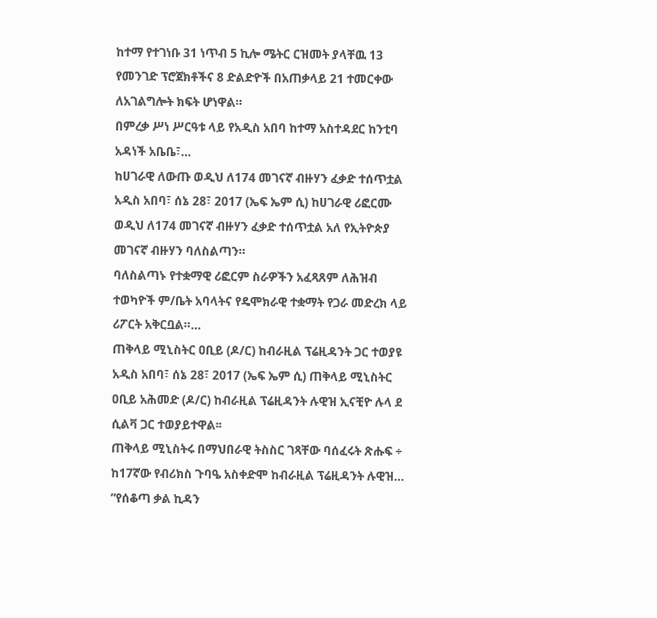ከተማ የተገነቡ 31 ነጥብ 5 ኪሎ ሜትር ርዝመት ያላቸዉ 13 የመንገድ ፕሮጀክቶችና 8 ድልድዮች በአጠቃላይ 21 ተመርቀው ለአገልግሎት ክፍት ሆነዋል።
በምረቃ ሥነ ሥርዓቱ ላይ የአዲስ አበባ ከተማ አስተዳደር ከንቲባ አዳነች አቤቤ፣…
ከሀገራዊ ለውጡ ወዲህ ለ174 መገናኛ ብዙሃን ፈቃድ ተሰጥቷል
አዲስ አበባ፣ ሰኔ 28፣ 2017 (ኤፍ ኤም ሲ) ከሀገራዊ ሪፎርሙ ወዲህ ለ174 መገናኛ ብዙሃን ፈቃድ ተሰጥቷል አለ የኢትዮጵያ መገናኛ ብዙሃን ባለስልጣን።
ባለስልጣኑ የተቋማዊ ሪፎርም ስራዎችን አፈጻጸም ለሕዝብ ተወካዮች ም/ቤት አባላትና የዴሞክራዊ ተቋማት የጋራ መድረክ ላይ ሪፖርት አቅርቧል።…
ጠቅላይ ሚኒስትር ዐቢይ (ዶ/ር) ከብራዚል ፕሬዚዳንት ጋር ተወያዩ
አዲስ አበባ፣ ሰኔ 28፣ 2017 (ኤፍ ኤም ሲ) ጠቅላይ ሚኒስትር ዐቢይ አሕመድ (ዶ/ር) ከብራዚል ፕሬዚዳንት ሉዊዝ ኢናቺዮ ሉላ ደ ሲልቫ ጋር ተወያይተዋል፡፡
ጠቅላይ ሚኒስትሩ በማህበራዊ ትስስር ገጻቸው ባሰፈሩት ጽሑፍ ÷ ከ17ኛው የብሪክስ ጉባዔ አስቀድሞ ከብራዚል ፕሬዚዳንት ሉዊዝ…
”የሰቆጣ ቃል ኪዳን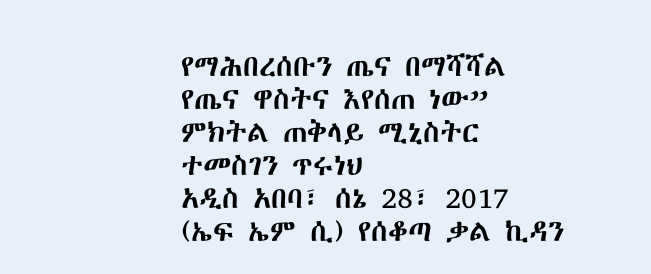የማሕበረሰቡን ጤና በማሻሻል የጤና ዋስትና እየሰጠ ነው” ምክትል ጠቅላይ ሚኒስትር ተመስገን ጥሩነህ
አዲስ አበባ፣ ሰኔ 28፣ 2017 (ኤፍ ኤም ሲ) የሰቆጣ ቃል ኪዳን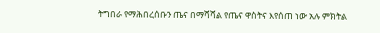ትግበራ የማሕበረሰቡን ጤና በማሻሻል የጤና ዋስትና እየሰጠ ነው አሉ ምክትል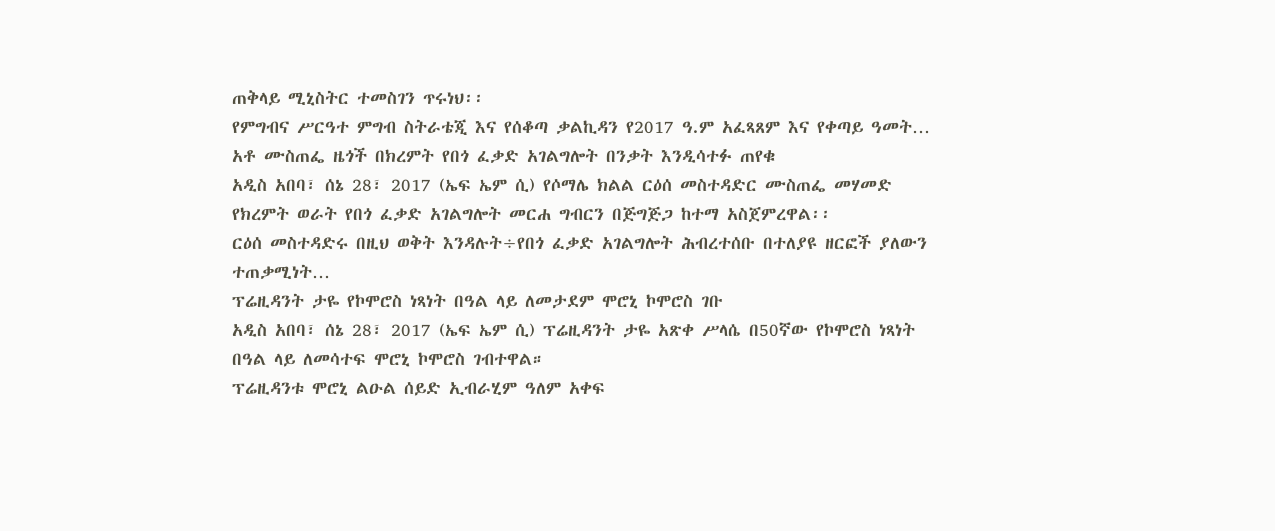ጠቅላይ ሚኒስትር ተመስገን ጥሩነህ፡፡
የምግብና ሥርዓተ ምግብ ስትራቴጂ እና የሰቆጣ ቃልኪዳን የ2017 ዓ.ም አፈጻጸም እና የቀጣይ ዓመት…
አቶ ሙስጠፌ ዜጎች በክረምት የበጎ ፈቃድ አገልግሎት በንቃት እንዲሳተፉ ጠየቁ
አዲስ አበባ፣ ሰኔ 28፣ 2017 (ኤፍ ኤም ሲ) የሶማሌ ክልል ርዕሰ መስተዳድር ሙስጠፌ መሃመድ የክረምት ወራት የበጎ ፈቃድ አገልግሎት መርሐ ግብርን በጅግጅጋ ከተማ አስጀምረዋል፡፡
ርዕሰ መስተዳድሩ በዚህ ወቅት እንዳሉት÷የበጎ ፈቃድ አገልግሎት ሕብረተሰቡ በተለያዩ ዘርፎች ያለውን ተጠቃሚነት…
ፕሬዚዳንት ታዬ የኮሞሮስ ነጻነት በዓል ላይ ለመታደም ሞሮኒ ኮሞሮስ ገቡ
አዲስ አበባ፣ ሰኔ 28፣ 2017 (ኤፍ ኤም ሲ) ፕሬዚዳንት ታዬ አጽቀ ሥላሴ በ50ኛው የኮሞሮስ ነጻነት በዓል ላይ ለመሳተፍ ሞሮኒ ኮሞሮስ ገብተዋል።
ፕሬዚዳንቱ ሞሮኒ ልዑል ሰይድ ኢብራሂም ዓለም አቀፍ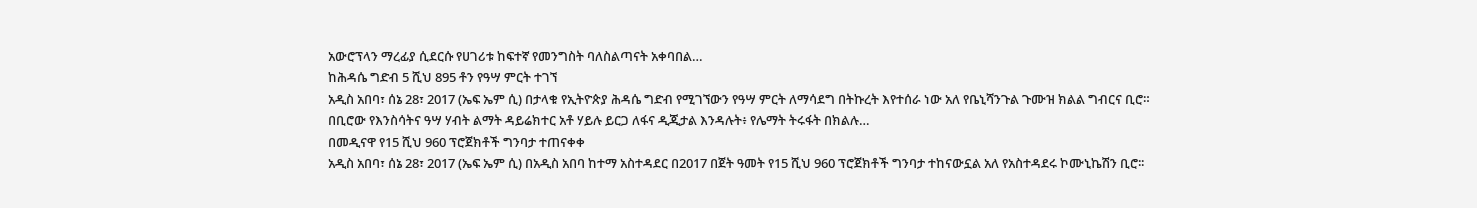አውሮፕላን ማረፊያ ሲደርሱ የሀገሪቱ ከፍተኛ የመንግስት ባለስልጣናት አቀባበል…
ከሕዳሴ ግድብ 5 ሺህ 895 ቶን የዓሣ ምርት ተገኘ
አዲስ አበባ፣ ሰኔ 28፣ 2017 (ኤፍ ኤም ሲ) በታላቁ የኢትዮጵያ ሕዳሴ ግድብ የሚገኘውን የዓሣ ምርት ለማሳደግ በትኩረት እየተሰራ ነው አለ የቤኒሻንጉል ጉሙዝ ክልል ግብርና ቢሮ።
በቢሮው የእንስሳትና ዓሣ ሃብት ልማት ዳይሬክተር አቶ ሃይሉ ይርጋ ለፋና ዲጂታል እንዳሉት፥ የሌማት ትሩፋት በክልሉ…
በመዲናዋ የ15 ሺህ 960 ፕሮጀክቶች ግንባታ ተጠናቀቀ
አዲስ አበባ፣ ሰኔ 28፣ 2017 (ኤፍ ኤም ሲ) በአዲስ አበባ ከተማ አስተዳደር በ2017 በጀት ዓመት የ15 ሺህ 960 ፕሮጀክቶች ግንባታ ተከናውኗል አለ የአስተዳደሩ ኮሙኒኬሽን ቢሮ፡፡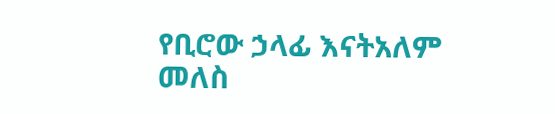የቢሮው ኃላፊ እናትአለም መለስ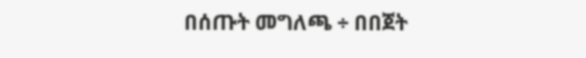በሰጡት መግለጫ ÷ በበጀት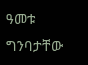ዓመቱ ግንባታቸው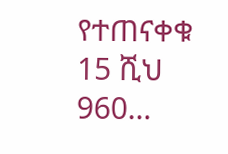የተጠናቀቁ 15 ሺህ 960…